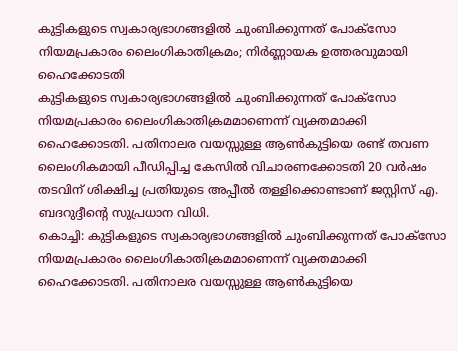കുട്ടികളുടെ സ്വകാര്യഭാഗങ്ങളിൽ ചുംബിക്കുന്നത് പോക്സോ നിയമപ്രകാരം ലൈംഗികാതിക്രമം; നിർണ്ണായക ഉത്തരവുമായി ഹൈക്കോടതി
കുട്ടികളുടെ സ്വകാര്യഭാഗങ്ങളിൽ ചുംബിക്കുന്നത് പോക്സോ നിയമപ്രകാരം ലൈംഗികാതിക്രമമാണെന്ന് വ്യക്തമാക്കി ഹൈക്കോടതി. പതിനാലര വയസ്സുള്ള ആൺകുട്ടിയെ രണ്ട് തവണ ലൈംഗികമായി പീഡിപ്പിച്ച കേസിൽ വിചാരണക്കോടതി 20 വർഷം തടവിന് ശിക്ഷിച്ച പ്രതിയുടെ അപ്പീൽ തള്ളിക്കൊണ്ടാണ് ജസ്റ്റിസ് എ. ബദറുദ്ദീന്റെ സുപ്രധാന വിധി.
കൊച്ചി: കുട്ടികളുടെ സ്വകാര്യഭാഗങ്ങളിൽ ചുംബിക്കുന്നത് പോക്സോ നിയമപ്രകാരം ലൈംഗികാതിക്രമമാണെന്ന് വ്യക്തമാക്കി ഹൈക്കോടതി. പതിനാലര വയസ്സുള്ള ആൺകുട്ടിയെ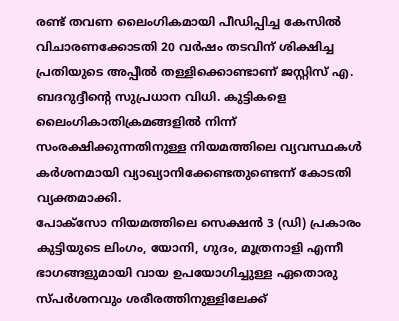രണ്ട് തവണ ലൈംഗികമായി പീഡിപ്പിച്ച കേസിൽ വിചാരണക്കോടതി 20 വർഷം തടവിന് ശിക്ഷിച്ച പ്രതിയുടെ അപ്പീൽ തള്ളിക്കൊണ്ടാണ് ജസ്റ്റിസ് എ. ബദറുദ്ദീന്റെ സുപ്രധാന വിധി. കുട്ടികളെ ലൈംഗികാതിക്രമങ്ങളിൽ നിന്ന് സംരക്ഷിക്കുന്നതിനുള്ള നിയമത്തിലെ വ്യവസ്ഥകൾ കർശനമായി വ്യാഖ്യാനിക്കേണ്ടതുണ്ടെന്ന് കോടതി വ്യക്തമാക്കി.
പോക്സോ നിയമത്തിലെ സെക്ഷൻ 3 (ഡി) പ്രകാരം കുട്ടിയുടെ ലിംഗം, യോനി, ഗുദം, മൂത്രനാളി എന്നീ ഭാഗങ്ങളുമായി വായ ഉപയോഗിച്ചുള്ള ഏതൊരു സ്പർശനവും ശരീരത്തിനുള്ളിലേക്ക്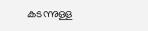കടന്നുള്ള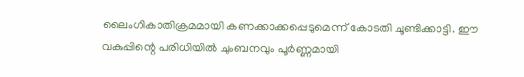ലൈംഗികാതിക്രമമായി കണക്കാക്കപ്പെടുമെന്ന് കോടതി ചൂണ്ടിക്കാട്ടി. ഈ വകുപ്പിന്റെ പരിധിയിൽ ചുംബനവും പൂർണ്ണമായി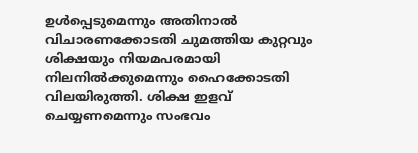ഉൾപ്പെടുമെന്നും അതിനാൽ വിചാരണക്കോടതി ചുമത്തിയ കുറ്റവും ശിക്ഷയും നിയമപരമായി നിലനിൽക്കുമെന്നും ഹൈക്കോടതി വിലയിരുത്തി. ശിക്ഷ ഇളവ് ചെയ്യണമെന്നും സംഭവം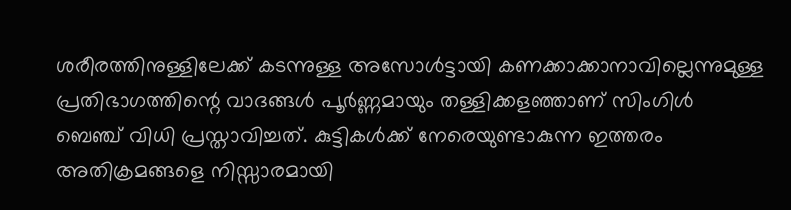ശരീരത്തിനുള്ളിലേക്ക് കടന്നുള്ള അസോൾട്ടായി കണക്കാക്കാനാവില്ലെന്നുമുള്ള പ്രതിഭാഗത്തിന്റെ വാദങ്ങൾ പൂർണ്ണമായും തള്ളിക്കളഞ്ഞാണ് സിംഗിൾ ബെഞ്ച് വിധി പ്രസ്താവിച്ചത്. കുട്ടികൾക്ക് നേരെയുണ്ടാകുന്ന ഇത്തരം അതിക്രമങ്ങളെ നിസ്സാരമായി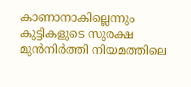കാണാനാകില്ലെന്നും കുട്ടികളുടെ സുരക്ഷ മുൻനിർത്തി നിയമത്തിലെ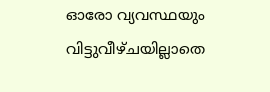ഓരോ വ്യവസ്ഥയും വിട്ടുവീഴ്ചയില്ലാതെ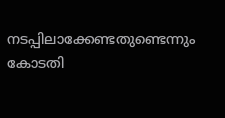നടപ്പിലാക്കേണ്ടതുണ്ടെന്നും കോടതി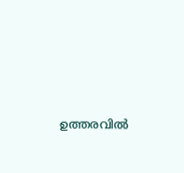ഉത്തരവിൽ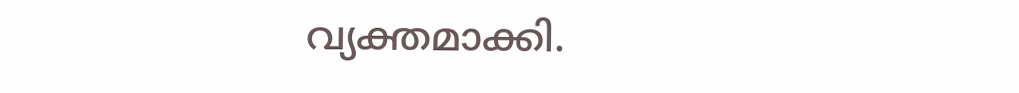വ്യക്തമാക്കി.